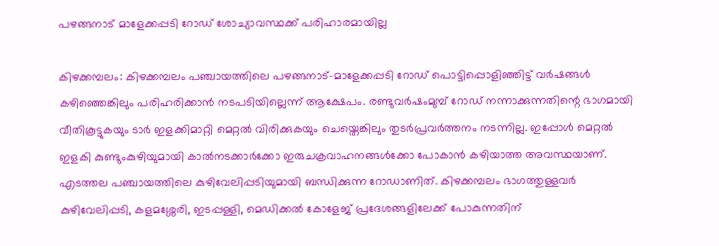പഴങ്ങനാട് മാളേക്കപ്പടി റോഡ് ശോച്യാവസ്ഥക്ക് പരിഹാരമായില്ല

കിഴക്കമ്പലം: കിഴക്കമ്പലം പഞ്ചായത്തിലെ പഴങ്ങനാട്-മാളേക്കപ്പടി റോഡ് പൊട്ടിപ്പൊളിഞ്ഞിട്ട് വര്‍ഷങ്ങള്‍ കഴിഞ്ഞെങ്കിലും പരിഹരിക്കാൻ നടപടിയില്ലെന്ന് ആക്ഷേപം. രണ്ടുവര്‍ഷംമുമ്പ് റോഡ് നന്നാക്കുന്നതിന്റെ ഭാഗമായി വീതികൂട്ടുകയും ടാര്‍ ഇളക്കിമാറ്റി മെറ്റല്‍ വിരിക്കുകയും ചെയ്തെങ്കിലും തുടര്‍പ്രവര്‍ത്തനം നടന്നില്ല. ഇപ്പോള്‍ മെറ്റല്‍ ഇളകി കുണ്ടുംകുഴിയുമായി കാല്‍നടക്കാര്‍ക്കോ ഇരുചക്രവാഹനങ്ങള്‍ക്കോ പോകാന്‍ കഴിയാത്ത അവസ്ഥയാണ്. എടത്തല പഞ്ചായത്തിലെ കുഴിവേലിപ്പടിയുമായി ബന്ധിക്കുന്ന റോഡാണിത്. കിഴക്കമ്പലം ഭാഗത്തുള്ളവര്‍ കുഴിവേലിപ്പടി, കളമശ്ശേരി, ഇടപ്പള്ളി, മെഡിക്കല്‍ കോളേജ് പ്രദേശങ്ങളിലേക്ക് പോകുന്നതിന്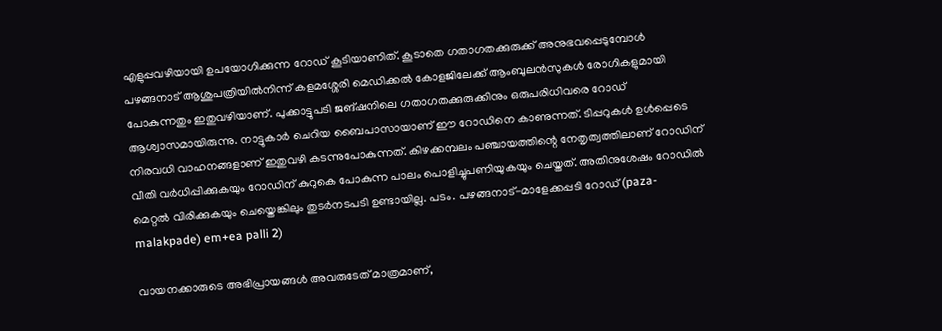എളുപ്പവഴിയായി ഉപയോഗിക്കുന്ന റോഡ് കൂടിയാണിത്. കൂടാതെ ഗതാഗതക്കുരുക്ക് അനുഭവപ്പെടുമ്പോള്‍ പഴങ്ങനാട് ആശുപത്രിയില്‍നിന്ന് കളമശ്ശേരി മെഡിക്കല്‍ കോളജിലേക്ക് ആംബുലന്‍സുകള്‍ രോഗികളുമായി പോകുന്നതും ഇതുവഴിയാണ്. പുക്കാട്ടുപടി ജങ്ഷനിലെ ഗതാഗതക്കുരുക്കിനും ഒരുപരിധിവരെ റോഡ് ആശ്വാസമായിരുന്നു. നാട്ടുകാര്‍ ചെറിയ ബൈപാസായാണ് ഈ റോഡിനെ കാണുന്നത്. ടിപ്പറുകള്‍ ഉള്‍പ്പെടെ നിരവധി വാഹനങ്ങളാണ് ഇതുവഴി കടന്നുപോകുന്നത്. കിഴക്കമ്പലം പഞ്ചായത്തിന്റെ നേതൃത്വത്തിലാണ് റോഡിന് വീതി വർധിപ്പിക്കുകയും റോഡിന് കുറുകെ പോകുന്ന പാലം പൊളിച്ചുപണിയുകയും ചെയ്തത്. അതിനുശേഷം റോഡില്‍ മെറ്റല്‍ വിരിക്കുകയും ചെയ്തെങ്കിലും തുടര്‍നടപടി ഉണ്ടായില്ല. പടം. പഴങ്ങനാട്-മാളേക്കപ്പടി റോഡ് (paza-malakpade) em+ea palli 2)

വായനക്കാരുടെ അഭിപ്രായങ്ങള്‍ അവരുടേത് മാത്രമാണ്,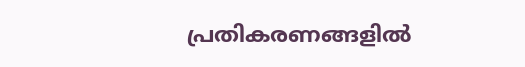പ്രതികരണങ്ങളിൽ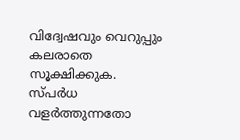വിദ്വേഷവും വെറുപ്പും കലരാതെ സൂക്ഷിക്കുക. സ്പർധ വളർത്തുന്നതോ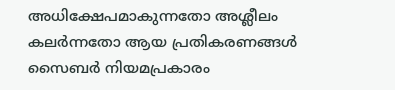അധിക്ഷേപമാകുന്നതോ അശ്ലീലം കലർന്നതോ ആയ പ്രതികരണങ്ങൾ സൈബർ നിയമപ്രകാരം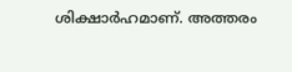ശിക്ഷാർഹമാണ്. അത്തരം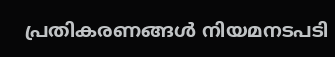പ്രതികരണങ്ങൾ നിയമനടപടി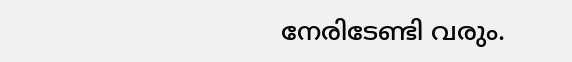നേരിടേണ്ടി വരും.